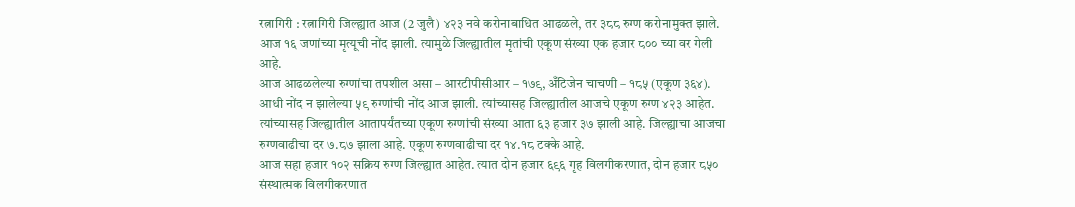रत्नागिरी : रत्नागिरी जिल्ह्यात आज (2 जुलै) ४२३ नवे करोनाबाधित आढळले, तर ३८८ रुग्ण करोनामुक्त झाले. आज १६ जणांच्या मृत्यूची नोंद झाली. त्यामुळे जिल्ह्यातील मृतांची एकूण संख्या एक हजार ८०० च्या वर गेली आहे.
आज आढळलेल्या रुग्णांचा तपशील असा – आरटीपीसीआर – १७९, अँटिजेन चाचणी – १८५ (एकूण ३६४). आधी नोंद न झालेल्या ५९ रुग्णांची नोंद आज झाली. त्यांच्यासह जिल्ह्यातील आजचे एकूण रुग्ण ४२३ आहेत. त्यांच्यासह जिल्ह्यातील आतापर्यंतच्या एकूण रुग्णांची संख्या आता ६३ हजार ३७ झाली आहे. जिल्ह्याचा आजचा रुग्णवाढीचा दर ७.८७ झाला आहे. एकूण रुग्णवाढीचा दर १४.१८ टक्के आहे.
आज सहा हजार १०२ सक्रिय रुग्ण जिल्ह्यात आहेत. त्यात दोन हजार ६९६ गृह विलगीकरणात, दोन हजार ८५० संस्थात्मक विलगीकरणात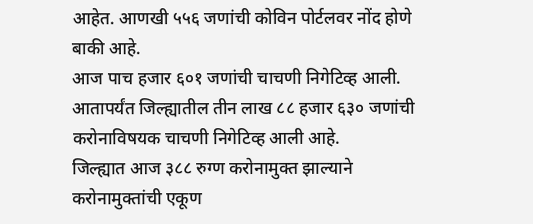आहेत. आणखी ५५६ जणांची कोविन पोर्टलवर नोंद होणे बाकी आहे.
आज पाच हजार ६०१ जणांची चाचणी निगेटिव्ह आली. आतापर्यंत जिल्ह्यातील तीन लाख ८८ हजार ६३० जणांची करोनाविषयक चाचणी निगेटिव्ह आली आहे.
जिल्ह्यात आज ३८८ रुग्ण करोनामुक्त झाल्याने करोनामुक्तांची एकूण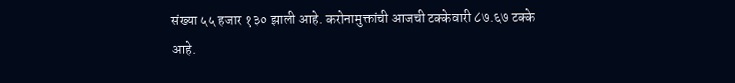संख्या ५५ हजार १३० झाली आहे. करोनामुक्तांची आजची टक्केवारी ८७.६७ टक्के आहे.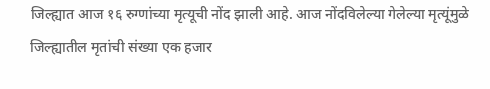जिल्ह्यात आज १६ रुग्णांच्या मृत्यूची नोंद झाली आहे. आज नोंदविलेल्या गेलेल्या मृत्यूंमुळे जिल्ह्यातील मृतांची संख्या एक हजार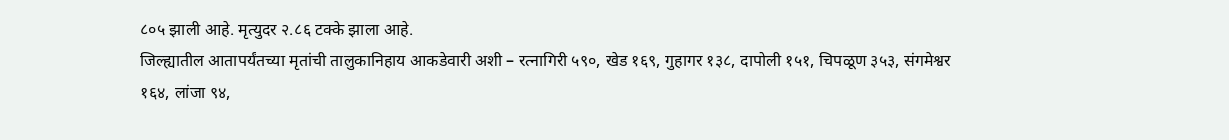८०५ झाली आहे. मृत्युदर २.८६ टक्के झाला आहे.
जिल्ह्यातील आतापर्यंतच्या मृतांची तालुकानिहाय आकडेवारी अशी – रत्नागिरी ५९०, खेड १६९, गुहागर १३८, दापोली १५१, चिपळूण ३५३, संगमेश्वर १६४, लांजा ९४,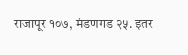राजापूर १०७, मंडणगड २५. इतर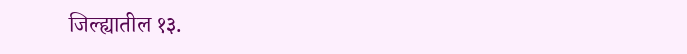जिल्ह्यातील १३.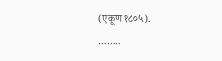(एकूण १८०५).
……..